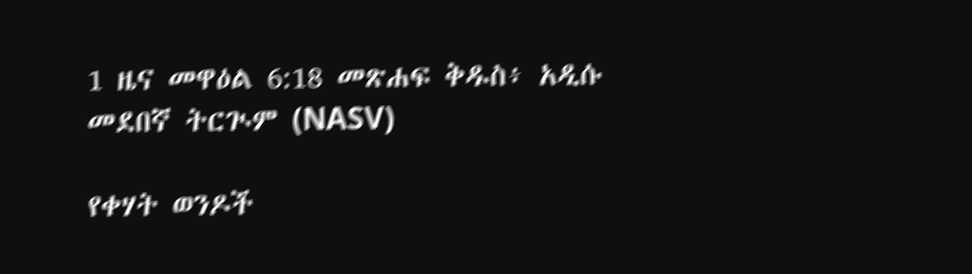1 ዜና መዋዕል 6:18 መጽሐፍ ቅዱስ፥ አዲሱ መደበኛ ትርጒም (NASV)

የቀሃት ወንዶች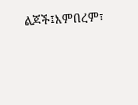ልጆች፤እምበረም፣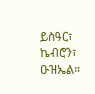ይስዓር፣ ኬብሮን፣ ዑዝኤል።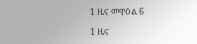1 ዜና መዋዕል 6

1 ዜና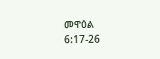መዋዕል 6:17-26